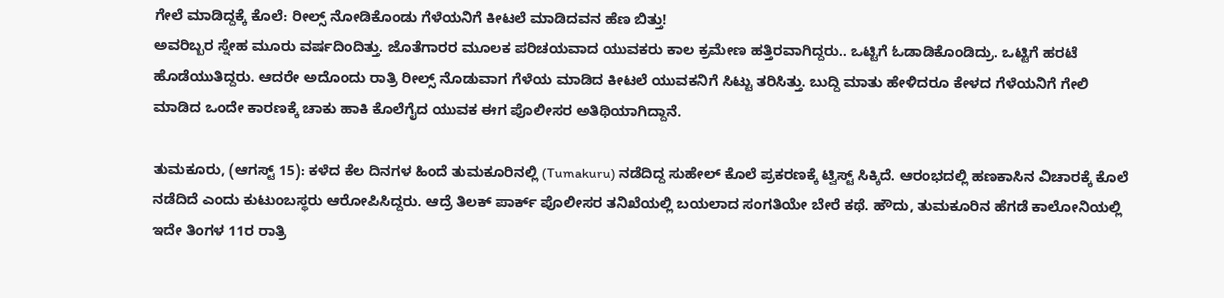ಗೇಲೆ ಮಾಡಿದ್ದಕ್ಕೆ ಕೊಲೆ: ರೀಲ್ಸ್ ನೋಡಿಕೊಂಡು ಗೆಳೆಯನಿಗೆ ಕೀಟಲೆ ಮಾಡಿದವನ ಹೆಣ ಬಿತ್ತು!
ಅವರಿಬ್ಬರ ಸ್ನೇಹ ಮೂರು ವರ್ಷದಿಂದಿತ್ತು. ಜೊತೆಗಾರರ ಮೂಲಕ ಪರಿಚಯವಾದ ಯುವಕರು ಕಾಲ ಕ್ರಮೇಣ ಹತ್ತಿರವಾಗಿದ್ದರು.. ಒಟ್ಟಿಗೆ ಓಡಾಡಿಕೊಂಡಿದ್ರು. ಒಟ್ಟಿಗೆ ಹರಟೆ ಹೊಡೆಯುತಿದ್ದರು. ಆದರೇ ಅದೊಂದು ರಾತ್ರಿ ರೀಲ್ಸ್ ನೊಡುವಾಗ ಗೆಳೆಯ ಮಾಡಿದ ಕೀಟಲೆ ಯುವಕನಿಗೆ ಸಿಟ್ಟು ತರಿಸಿತ್ತು. ಬುದ್ದಿ ಮಾತು ಹೇಳಿದರೂ ಕೇಳದ ಗೆಳೆಯನಿಗೆ ಗೇಲಿ ಮಾಡಿದ ಒಂದೇ ಕಾರಣಕ್ಕೆ ಚಾಕು ಹಾಕಿ ಕೊಲೆಗೈದ ಯುವಕ ಈಗ ಪೊಲೀಸರ ಅತಿಥಿಯಾಗಿದ್ದಾನೆ.

ತುಮಕೂರು, (ಆಗಸ್ಟ್ 15): ಕಳೆದ ಕೆಲ ದಿನಗಳ ಹಿಂದೆ ತುಮಕೂರಿನಲ್ಲಿ (Tumakuru) ನಡೆದಿದ್ದ ಸುಹೇಲ್ ಕೊಲೆ ಪ್ರಕರಣಕ್ಕೆ ಟ್ವಿಸ್ಟ್ ಸಿಕ್ಕಿದೆ. ಆರಂಭದಲ್ಲಿ ಹಣಕಾಸಿನ ವಿಚಾರಕ್ಕೆ ಕೊಲೆ ನಡೆದಿದೆ ಎಂದು ಕುಟುಂಬಸ್ಥರು ಆರೋಪಿಸಿದ್ದರು. ಆದ್ರೆ ತಿಲಕ್ ಪಾರ್ಕ್ ಪೊಲೀಸರ ತನಿಖೆಯಲ್ಲಿ ಬಯಲಾದ ಸಂಗತಿಯೇ ಬೇರೆ ಕಥೆ. ಹೌದು, ತುಮಕೂರಿನ ಹೆಗಡೆ ಕಾಲೋನಿಯಲ್ಲಿ ಇದೇ ತಿಂಗಳ 11ರ ರಾತ್ರಿ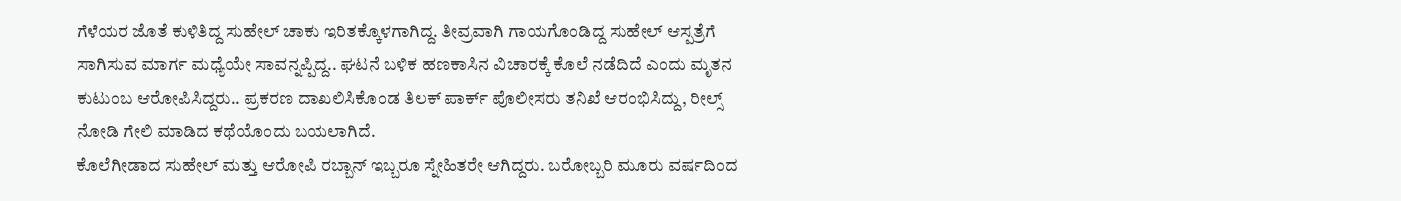ಗೆಳೆಯರ ಜೊತೆ ಕುಳಿತಿದ್ದ ಸುಹೇಲ್ ಚಾಕು ಇರಿತಕ್ಕೊಳಗಾಗಿದ್ದ. ತೀವ್ರವಾಗಿ ಗಾಯಗೊಂಡಿದ್ದ ಸುಹೇಲ್ ಆಸ್ಪತ್ರೆಗೆ ಸಾಗಿಸುವ ಮಾರ್ಗ ಮಧ್ಯೆಯೇ ಸಾವನ್ನಪ್ಪಿದ್ದ.. ಘಟನೆ ಬಳಿಕ ಹಣಕಾಸಿನ ವಿಚಾರಕ್ಕೆ ಕೊಲೆ ನಡೆದಿದೆ ಎಂದು ಮೃತನ ಕುಟುಂಬ ಆರೋಪಿಸಿದ್ದರು.. ಪ್ರಕರಣ ದಾಖಲಿಸಿಕೊಂಡ ತಿಲಕ್ ಪಾರ್ಕ್ ಪೊಲೀಸರು ತನಿಖೆ ಆರಂಭಿಸಿದ್ದು, ರೀಲ್ಸ್ ನೋಡಿ ಗೇಲಿ ಮಾಡಿದ ಕಥೆಯೊಂದು ಬಯಲಾಗಿದೆ.
ಕೊಲೆಗೀಡಾದ ಸುಹೇಲ್ ಮತ್ತು ಆರೋಪಿ ರಬ್ಬಾನ್ ಇಬ್ಬರೂ ಸ್ನೇಹಿತರೇ ಆಗಿದ್ದರು. ಬರೋಬ್ಬರಿ ಮೂರು ವರ್ಷದಿಂದ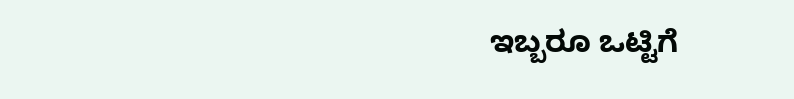ಇಬ್ಬರೂ ಒಟ್ಟಿಗೆ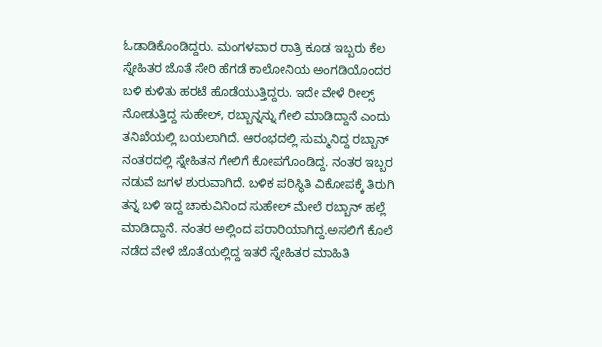ಓಡಾಡಿಕೊಂಡಿದ್ದರು. ಮಂಗಳವಾರ ರಾತ್ರಿ ಕೂಡ ಇಬ್ಬರು ಕೆಲ ಸ್ನೇಹಿತರ ಜೊತೆ ಸೇರಿ ಹೆಗಡೆ ಕಾಲೋನಿಯ ಅಂಗಡಿಯೊಂದರ ಬಳಿ ಕುಳಿತು ಹರಟೆ ಹೊಡೆಯುತ್ತಿದ್ದರು. ಇದೇ ವೇಳೆ ರೀಲ್ಸ್ ನೋಡುತ್ತಿದ್ದ ಸುಹೇಲ್, ರಬ್ಬಾನ್ನನ್ನು ಗೇಲಿ ಮಾಡಿದ್ದಾನೆ ಎಂದು ತನಿಖೆಯಲ್ಲಿ ಬಯಲಾಗಿದೆ. ಆರಂಭದಲ್ಲಿ ಸುಮ್ಮನಿದ್ದ ರಬ್ಬಾನ್ ನಂತರದಲ್ಲಿ ಸ್ನೇಹಿತನ ಗೇಲಿಗೆ ಕೋಪಗೊಂಡಿದ್ದ. ನಂತರ ಇಬ್ಬರ ನಡುವೆ ಜಗಳ ಶುರುವಾಗಿದೆ. ಬಳಿಕ ಪರಿಸ್ಥಿತಿ ವಿಕೋಪಕ್ಕೆ ತಿರುಗಿ ತನ್ನ ಬಳಿ ಇದ್ದ ಚಾಕುವಿನಿಂದ ಸುಹೇಲ್ ಮೇಲೆ ರಬ್ಬಾನ್ ಹಲ್ಲೆ ಮಾಡಿದ್ದಾನೆ. ನಂತರ ಅಲ್ಲಿಂದ ಪರಾರಿಯಾಗಿದ್ದ.ಅಸಲಿಗೆ ಕೊಲೆ ನಡೆದ ವೇಳೆ ಜೊತೆಯಲ್ಲಿದ್ದ ಇತರೆ ಸ್ನೇಹಿತರ ಮಾಹಿತಿ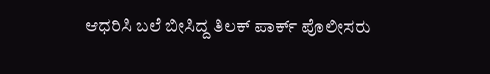ಆಧರಿಸಿ ಬಲೆ ಬೀಸಿದ್ದ ತಿಲಕ್ ಪಾರ್ಕ್ ಪೊಲೀಸರು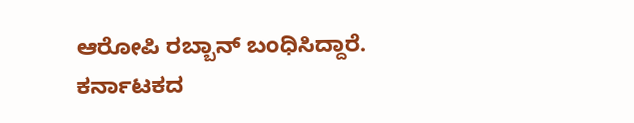ಆರೋಪಿ ರಬ್ಬಾನ್ ಬಂಧಿಸಿದ್ದಾರೆ.
ಕರ್ನಾಟಕದ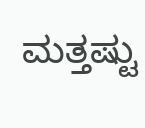ಮತ್ತಷ್ಟು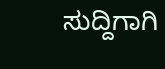ಸುದ್ದಿಗಾಗಿ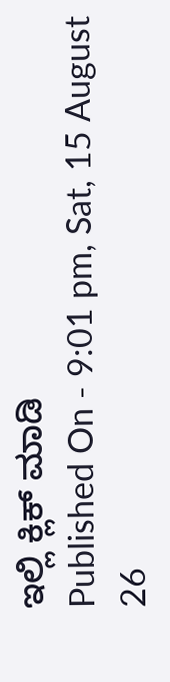ಇಲ್ಲಿ ಕ್ಲಿಕ್ ಮಾಡಿ
Published On - 9:01 pm, Sat, 15 August 26